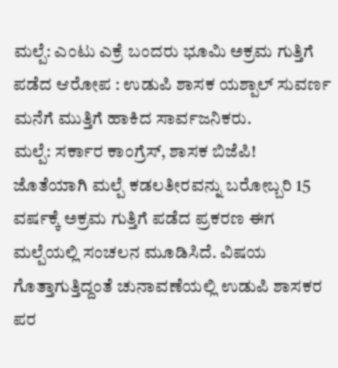ಮಲ್ಪೆ: ಎಂಟು ಎಕ್ರೆ ಬಂದರು ಭೂಮಿ ಅಕ್ರಮ ಗುತ್ತಿಗೆ ಪಡೆದ ಆರೋಪ : ಉಡುಪಿ ಶಾಸಕ ಯಶ್ಪಾಲ್ ಸುವರ್ಣ ಮನೆಗೆ ಮುತ್ತಿಗೆ ಹಾಕಿದ ಸಾರ್ವಜನಿಕರು.
ಮಲ್ಪೆ: ಸರ್ಕಾರ ಕಾಂಗ್ರೆಸ್, ಶಾಸಕ ಬಿಜೆಪಿ! ಜೊತೆಯಾಗಿ ಮಲ್ಪೆ ಕಡಲತೀರವನ್ನು ಬರೋಬ್ಬರಿ 15 ವರ್ಷಕ್ಕೆ ಅಕ್ರಮ ಗುತ್ತಿಗೆ ಪಡೆದ ಪ್ರಕರಣ ಈಗ ಮಲ್ಪೆಯಲ್ಲಿ ಸಂಚಲನ ಮೂಡಿಸಿದೆ. ವಿಷಯ ಗೊತ್ತಾಗುತ್ತಿದ್ದಂತೆ ಚುನಾವಣೆಯಲ್ಲಿ ಉಡುಪಿ ಶಾಸಕರ ಪರ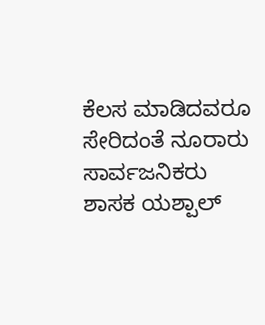ಕೆಲಸ ಮಾಡಿದವರೂ ಸೇರಿದಂತೆ ನೂರಾರು ಸಾರ್ವಜನಿಕರು ಶಾಸಕ ಯಶ್ಪಾಲ್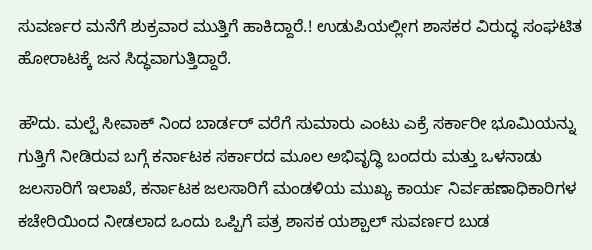ಸುವರ್ಣರ ಮನೆಗೆ ಶುಕ್ರವಾರ ಮುತ್ತಿಗೆ ಹಾಕಿದ್ದಾರೆ.! ಉಡುಪಿಯಲ್ಲೀಗ ಶಾಸಕರ ವಿರುದ್ಧ ಸಂಘಟಿತ ಹೋರಾಟಕ್ಕೆ ಜನ ಸಿದ್ಧವಾಗುತ್ತಿದ್ದಾರೆ.

ಹೌದು. ಮಲ್ಪೆ ಸೀವಾಕ್ ನಿಂದ ಬಾರ್ಡರ್ ವರೆಗೆ ಸುಮಾರು ಎಂಟು ಎಕ್ರೆ ಸರ್ಕಾರೀ ಭೂಮಿಯನ್ನು ಗುತ್ತಿಗೆ ನೀಡಿರುವ ಬಗ್ಗೆ ಕರ್ನಾಟಕ ಸರ್ಕಾರದ ಮೂಲ ಅಭಿವೃದ್ಧಿ ಬಂದರು ಮತ್ತು ಒಳನಾಡು ಜಲಸಾರಿಗೆ ಇಲಾಖೆ, ಕರ್ನಾಟಕ ಜಲಸಾರಿಗೆ ಮಂಡಳಿಯ ಮುಖ್ಯ ಕಾರ್ಯ ನಿರ್ವಹಣಾಧಿಕಾರಿಗಳ ಕಚೇರಿಯಿಂದ ನೀಡಲಾದ ಒಂದು ಒಪ್ಪಿಗೆ ಪತ್ರ ಶಾಸಕ ಯಶ್ಪಾಲ್ ಸುವರ್ಣರ ಬುಡ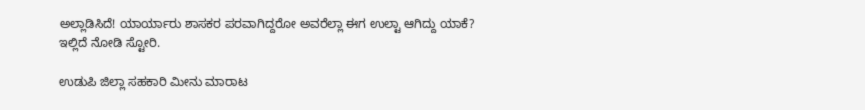ಅಲ್ಲಾಡಿಸಿದೆ! ಯಾರ್ಯಾರು ಶಾಸಕರ ಪರವಾಗಿದ್ದರೋ ಅವರೆಲ್ಲಾ ಈಗ ಉಲ್ಟಾ ಆಗಿದ್ದು ಯಾಕೆ? ಇಲ್ಲಿದೆ ನೋಡಿ ಸ್ಟೋರಿ.

ಉಡುಪಿ ಜಿಲ್ಲಾ ಸಹಕಾರಿ ಮೀನು ಮಾರಾಟ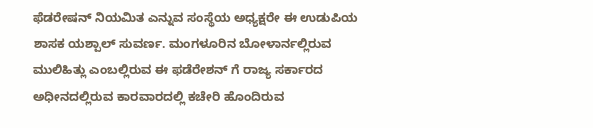ಫೆಡರೇಷನ್ ನಿಯಮಿತ ಎನ್ನುವ ಸಂಸ್ಥೆಯ ಅಧ್ಯಕ್ಷರೇ ಈ ಉಡುಪಿಯ ಶಾಸಕ ಯಶ್ಪಾಲ್ ಸುವರ್ಣ. ಮಂಗಳೂರಿನ ಬೋಳಾರ್ನಲ್ಲಿರುವ ಮುಲಿಹಿತ್ಲು ಎಂಬಲ್ಲಿರುವ ಈ ಫಡೆರೇಶನ್ ಗೆ ರಾಜ್ಯ ಸರ್ಕಾರದ ಅಧೀನದಲ್ಲಿರುವ ಕಾರವಾರದಲ್ಲಿ ಕಚೇರಿ ಹೊಂದಿರುವ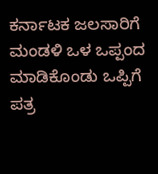ಕರ್ನಾಟಕ ಜಲಸಾರಿಗೆ ಮಂಡಳಿ ಒಳ ಒಪ್ಪಂದ ಮಾಡಿಕೊಂಡು ಒಪ್ಪಿಗೆ ಪತ್ರ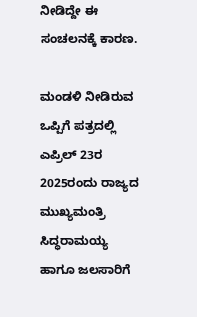ನೀಡಿದ್ದೇ ಈ ಸಂಚಲನಕ್ಕೆ ಕಾರಣ.

ಮಂಡಳಿ ನೀಡಿರುವ ಒಪ್ಪಿಗೆ ಪತ್ರದಲ್ಲಿ ಎಪ್ರಿಲ್ 23ರ 2025ರಂದು ರಾಜ್ಯದ ಮುಖ್ಯಮಂತ್ರಿ ಸಿದ್ಧರಾಮಯ್ಯ ಹಾಗೂ ಜಲಸಾರಿಗೆ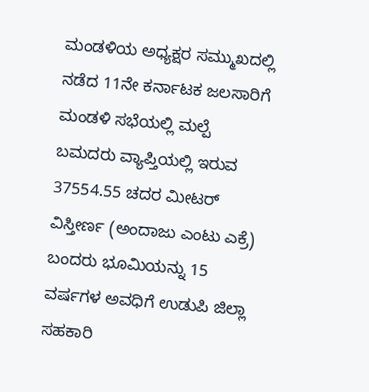ಮಂಡಳಿಯ ಅಧ್ಯಕ್ಷರ ಸಮ್ಮುಖದಲ್ಲಿ ನಡೆದ 11ನೇ ಕರ್ನಾಟಕ ಜಲಸಾರಿಗೆ ಮಂಡಳಿ ಸಭೆಯಲ್ಲಿ ಮಲ್ಪೆ ಬಮದರು ವ್ಯಾಪ್ತಿಯಲ್ಲಿ ಇರುವ 37554.55 ಚದರ ಮೀಟರ್ ವಿಸ್ತೀರ್ಣ (ಅಂದಾಜು ಎಂಟು ಎಕ್ರೆ) ಬಂದರು ಭೂಮಿಯನ್ನು 15 ವರ್ಷಗಳ ಅವಧಿಗೆ ಉಡುಪಿ ಜಿಲ್ಲಾ ಸಹಕಾರಿ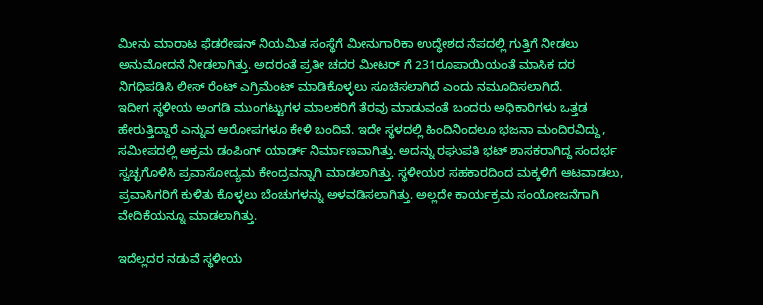ಮೀನು ಮಾರಾಟ ಫೆಡರೇಷನ್ ನಿಯಮಿತ ಸಂಸ್ಥೆಗೆ ಮೀನುಗಾರಿಕಾ ಉದ್ಧೇಶದ ನೆಪದಲ್ಲಿ ಗುತ್ತಿಗೆ ನೀಡಲು ಅನುಮೋದನೆ ನೀಡಲಾಗಿತ್ತು. ಅದರಂತೆ ಪ್ರತೀ ಚದರ ಮೀಟರ್ ಗೆ 231ರೂಪಾಯಿಯಂತೆ ಮಾಸಿಕ ದರ ನಿಗಧಿಪಡಿಸಿ ಲೀಸ್ ರೆಂಟ್ ಎಗ್ರಿಮೆಂಟ್ ಮಾಡಿಕೊಳ್ಳಲು ಸೂಚಿಸಲಾಗಿದೆ ಎಂದು ನಮೂದಿಸಲಾಗಿದೆ.
ಇದೀಗ ಸ್ಥಳೀಯ ಅಂಗಡಿ ಮುಂಗಟ್ಟುಗಳ ಮಾಲಕರಿಗೆ ತೆರವು ಮಾಡುವಂತೆ ಬಂದರು ಅಧಿಕಾರಿಗಳು ಒತ್ತಡ ಹೇರುತ್ತಿದ್ದಾರೆ ಎನ್ನುವ ಆರೋಪಗಳೂ ಕೇಳಿ ಬಂದಿವೆ. ಇದೇ ಸ್ಥಳದಲ್ಲಿ ಹಿಂದಿನಿಂದಲೂ ಭಜನಾ ಮಂದಿರವಿದ್ದು, ಸಮೀಪದಲ್ಲಿ ಅಕ್ರಮ ಡಂಪಿಂಗ್ ಯಾರ್ಡ್ ನಿರ್ಮಾಣವಾಗಿತ್ತು. ಅದನ್ನು ರಘುಪತಿ ಭಟ್ ಶಾಸಕರಾಗಿದ್ದ ಸಂದರ್ಭ ಸ್ವಚ್ಛಗೊಳಿಸಿ ಪ್ರವಾಸೋದ್ಯಮ ಕೇಂದ್ರವನ್ನಾಗಿ ಮಾಡಲಾಗಿತ್ತು. ಸ್ಥಳೀಯರ ಸಹಕಾರದಿಂದ ಮಕ್ಕಳಿಗೆ ಆಟವಾಡಲು, ಪ್ರವಾಸಿಗರಿಗೆ ಕುಳಿತು ಕೊಳ್ಳಲು ಬೆಂಚುಗಳನ್ನು ಅಳವಡಿಸಲಾಗಿತ್ತು. ಅಲ್ಲದೇ ಕಾರ್ಯಕ್ರಮ ಸಂಯೋಜನೆಗಾಗಿ ವೇದಿಕೆಯನ್ನೂ ಮಾಡಲಾಗಿತ್ತು.

ಇದೆಲ್ಲದರ ನಡುವೆ ಸ್ಥಳೀಯ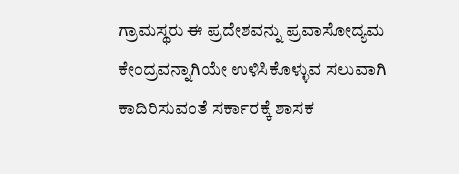ಗ್ರಾಮಸ್ಥರು ಈ ಪ್ರದೇಶವನ್ನು ಪ್ರವಾಸೋದ್ಯಮ ಕೇಂದ್ರವನ್ನಾಗಿಯೇ ಉಳಿಸಿಕೊಳ್ಳುವ ಸಲುವಾಗಿ ಕಾದಿರಿಸುವಂತೆ ಸರ್ಕಾರಕ್ಕೆ ಶಾಸಕ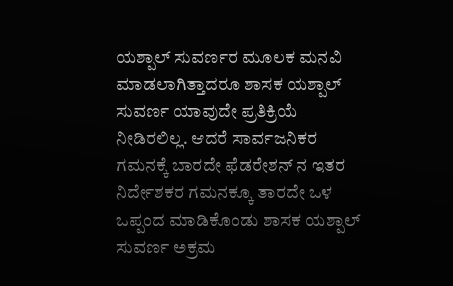ಯಶ್ಪಾಲ್ ಸುವರ್ಣರ ಮೂಲಕ ಮನವಿ ಮಾಡಲಾಗಿತ್ತಾದರೂ ಶಾಸಕ ಯಶ್ಪಾಲ್ ಸುವರ್ಣ ಯಾವುದೇ ಪ್ರತಿಕ್ರಿಯೆ ನೀಡಿರಲಿಲ್ಲ. ಆದರೆ ಸಾರ್ವಜನಿಕರ ಗಮನಕ್ಕೆ ಬಾರದೇ ಫೆಡರೇಶನ್ ನ ಇತರ ನಿರ್ದೇಶಕರ ಗಮನಕ್ಕೂ ತಾರದೇ ಒಳ ಒಪ್ಪಂದ ಮಾಡಿಕೊಂಡು ಶಾಸಕ ಯಶ್ಪಾಲ್ ಸುವರ್ಣ ಅಕ್ರಮ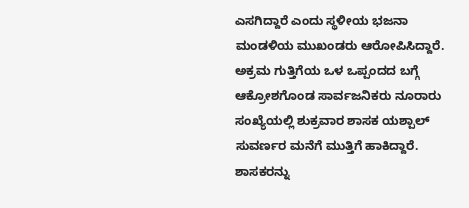ಎಸಗಿದ್ದಾರೆ ಎಂದು ಸ್ಥಳೀಯ ಭಜನಾ ಮಂಡಳಿಯ ಮುಖಂಡರು ಆರೋಪಿಸಿದ್ದಾರೆ.
ಅಕ್ರಮ ಗುತ್ತಿಗೆಯ ಒಳ ಒಪ್ಪಂದದ ಬಗ್ಗೆ ಆಕ್ರೋಶಗೊಂಡ ಸಾರ್ವಜನಿಕರು ನೂರಾರು ಸಂಖ್ಯೆಯಲ್ಲಿ ಶುಕ್ರವಾರ ಶಾಸಕ ಯಶ್ಪಾಲ್ ಸುವರ್ಣರ ಮನೆಗೆ ಮುತ್ತಿಗೆ ಹಾಕಿದ್ದಾರೆ. ಶಾಸಕರನ್ನು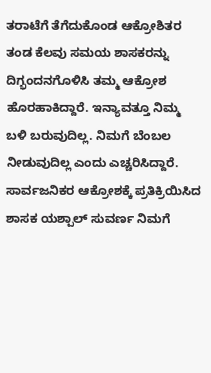ತರಾಟೆಗೆ ತೆಗೆದುಕೊಂಡ ಆಕ್ರೋಶಿತರ ತಂಡ ಕೆಲವು ಸಮಯ ಶಾಸಕರನ್ನು ದಿಗ್ಭಂದನಗೊಳಿಸಿ ತಮ್ಮ ಆಕ್ರೋಶ ಹೊರಹಾಕಿದ್ದಾರೆ. ಇನ್ಯಾವತ್ತೂ ನಿಮ್ಮ ಬಳಿ ಬರುವುದಿಲ್ಲ. ನಿಮಗೆ ಬೆಂಬಲ ನೀಡುವುದಿಲ್ಲ ಎಂದು ಎಚ್ಚರಿಸಿದ್ದಾರೆ. ಸಾರ್ವಜನಿಕರ ಆಕ್ರೋಶಕ್ಕೆ ಪ್ರತಿಕ್ರಿಯಿಸಿದ ಶಾಸಕ ಯಶ್ಪಾಲ್ ಸುವರ್ಣ ನಿಮಗೆ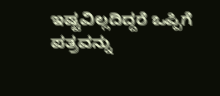ಇಷ್ಟವಿಲ್ಲದಿದ್ದರೆ ಒಪ್ಪಿಗೆ ಪತ್ರವನ್ನು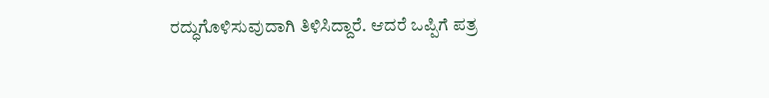ರದ್ಧುಗೊಳಿಸುವುದಾಗಿ ತಿಳಿಸಿದ್ದಾರೆ. ಆದರೆ ಒಪ್ಪಿಗೆ ಪತ್ರ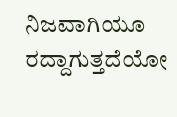ನಿಜವಾಗಿಯೂ ರದ್ದಾಗುತ್ತದೆಯೋ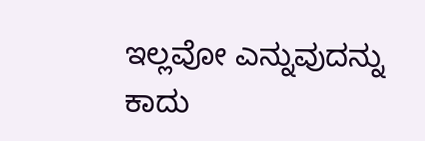ಇಲ್ಲವೋ ಎನ್ನುವುದನ್ನು ಕಾದು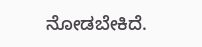ನೋಡಬೇಕಿದೆ.